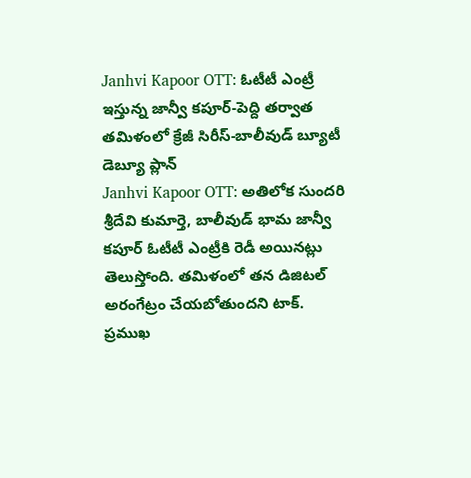Janhvi Kapoor OTT: ఓటీటీ ఎంట్రీ ఇస్తున్న జాన్వీ కపూర్-పెద్ది తర్వాత తమిళంలో క్రేజీ సిరీస్-బాలీవుడ్ బ్యూటీ డెబ్యూ ప్లాన్
Janhvi Kapoor OTT: అతిలోక సుందరి శ్రీదేవి కుమార్తె, బాలీవుడ్ భామ జాన్వీ కపూర్ ఓటీటీ ఎంట్రీకి రెడీ అయినట్లు తెలుస్తోంది. తమిళంలో తన డిజిటల్ అరంగేట్రం చేయబోతుందని టాక్. ప్రముఖ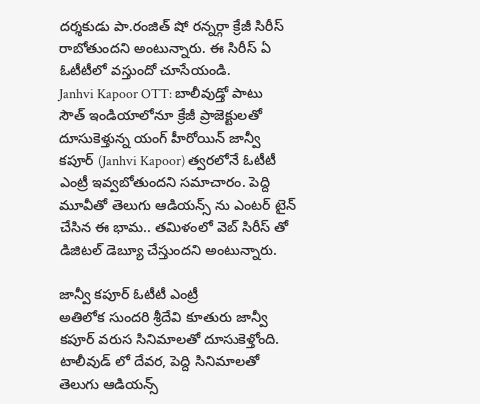దర్శకుడు పా.రంజిత్ షో రన్నర్గా క్రేజీ సిరీస్ రాబోతుందని అంటున్నారు. ఈ సిరీస్ ఏ ఓటీటీలో వస్తుందో చూసేయండి.
Janhvi Kapoor OTT: బాలీవుడ్తో పాటు సౌత్ ఇండియాలోనూ క్రేజీ ప్రాజెక్టులతో దూసుకెళ్తున్న యంగ్ హీరోయిన్ జాన్వీ కపూర్ (Janhvi Kapoor) త్వరలోనే ఓటీటీ ఎంట్రీ ఇవ్వబోతుందని సమాచారం. పెద్ది మూవీతో తెలుగు ఆడియన్స్ ను ఎంటర్ టైన్ చేసిన ఈ భామ.. తమిళంలో వెబ్ సిరీస్ తో డిజిటల్ డెబ్యూ చేస్తుందని అంటున్నారు.

జాన్వీ కపూర్ ఓటీటీ ఎంట్రీ
అతిలోక సుందరి శ్రీదేవి కూతురు జాన్వీ కపూర్ వరుస సినిమాలతో దూసుకెళ్తోంది. టాలీవుడ్ లో దేవర, పెద్ది సినిమాలతో తెలుగు ఆడియన్స్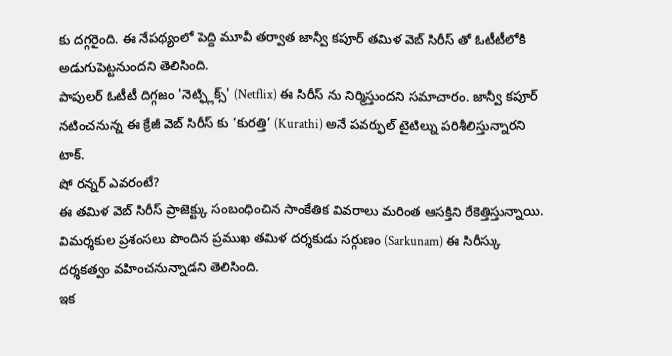కు దగ్గరైంది. ఈ నేపథ్యంలో పెద్ది మూవీ తర్వాత జాన్వీ కపూర్ తమిళ వెబ్ సిరీస్ తో ఓటీటీలోకి అడుగుపెట్టనుందని తెలిసింది.
పాపులర్ ఓటీటీ దిగ్గజం 'నెట్ఫ్లిక్స్' (Netflix) ఈ సిరీస్ ను నిర్మిస్తుందని సమాచారం. జాన్వీ కపూర్ నటించనున్న ఈ క్రేజీ వెబ్ సిరీస్ కు ‘కురత్తి’ (Kurathi) అనే పవర్ఫుల్ టైటిల్ను పరిశీలిస్తున్నారని టాక్.
షో రన్నర్ ఎవరంటే?
ఈ తమిళ వెబ్ సిరీస్ ప్రాజెక్ట్కు సంబంధించిన సాంకేతిక వివరాలు మరింత ఆసక్తిని రేకెత్తిస్తున్నాయి. విమర్శకుల ప్రశంసలు పొందిన ప్రముఖ తమిళ దర్శకుడు సర్గుణం (Sarkunam) ఈ సిరీస్కు దర్శకత్వం వహించనున్నాడని తెలిసింది.
ఇక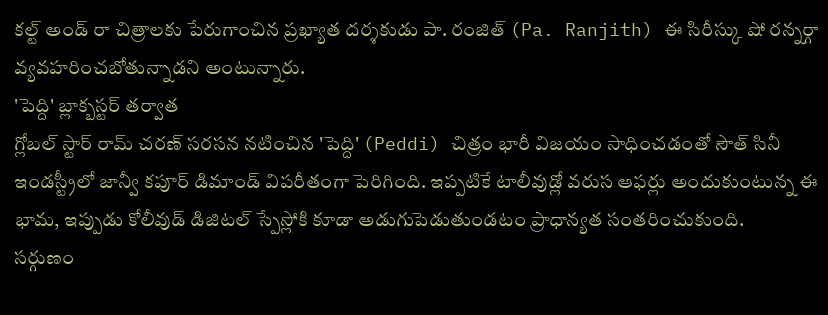కల్ట్ అండ్ రా చిత్రాలకు పేరుగాంచిన ప్రఖ్యాత దర్శకుడు పా. రంజిత్ (Pa. Ranjith) ఈ సిరీస్కు షో రన్నర్గా వ్యవహరించబోతున్నాడని అంటున్నారు.
'పెద్ది' బ్లాక్బస్టర్ తర్వాత
గ్లోబల్ స్టార్ రామ్ చరణ్ సరసన నటించిన 'పెద్ది' (Peddi) చిత్రం భారీ విజయం సాధించడంతో సౌత్ సినీ ఇండస్ట్రీలో జాన్వీ కపూర్ డిమాండ్ విపరీతంగా పెరిగింది. ఇప్పటికే టాలీవుడ్లో వరుస ఆఫర్లు అందుకుంటున్న ఈ భామ, ఇప్పుడు కోలీవుడ్ డిజిటల్ స్పేస్లోకి కూడా అడుగుపెడుతుండటం ప్రాధాన్యత సంతరించుకుంది.
సర్గుణం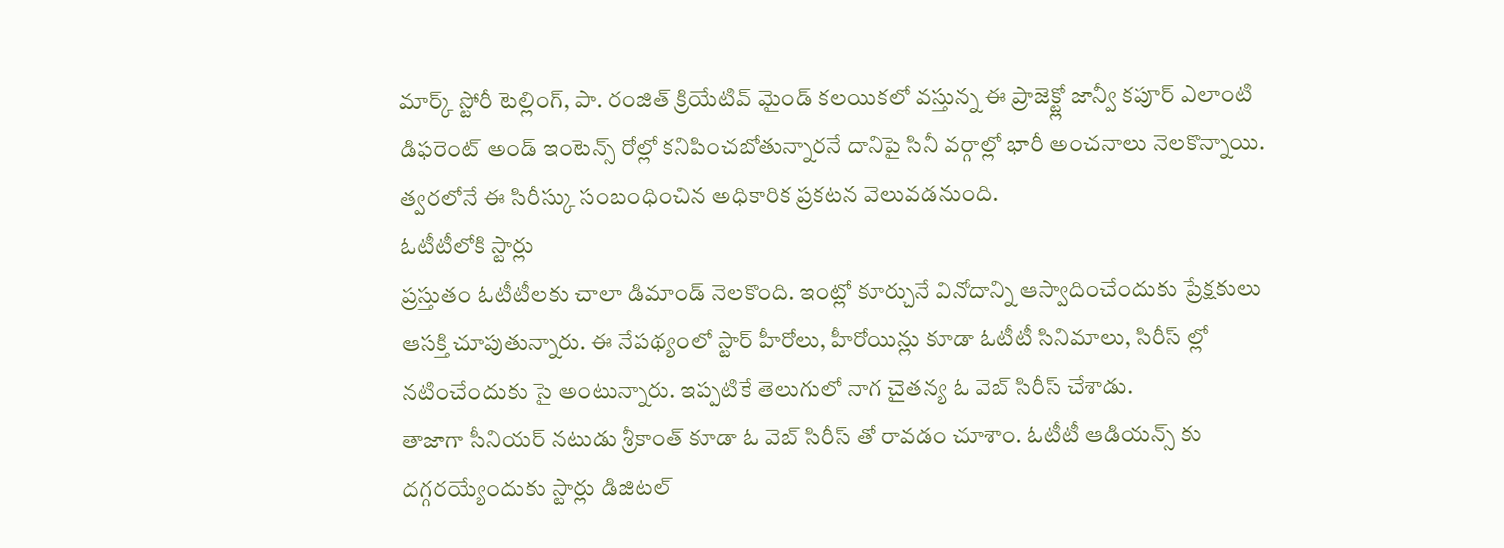మార్క్ స్టోరీ టెల్లింగ్, పా. రంజిత్ క్రియేటివ్ మైండ్ కలయికలో వస్తున్న ఈ ప్రాజెక్ట్లో జాన్వీ కపూర్ ఎలాంటి డిఫరెంట్ అండ్ ఇంటెన్స్ రోల్లో కనిపించబోతున్నారనే దానిపై సినీ వర్గాల్లో భారీ అంచనాలు నెలకొన్నాయి. త్వరలోనే ఈ సిరీస్కు సంబంధించిన అధికారిక ప్రకటన వెలువడనుంది.
ఓటీటీలోకి స్టార్లు
ప్రస్తుతం ఓటీటీలకు చాలా డిమాండ్ నెలకొంది. ఇంట్లో కూర్చునే వినోదాన్ని ఆస్వాదించేందుకు ప్రేక్షకులు ఆసక్తి చూపుతున్నారు. ఈ నేపథ్యంలో స్టార్ హీరోలు, హీరోయిన్లు కూడా ఓటీటీ సినిమాలు, సిరీస్ ల్లో నటించేందుకు సై అంటున్నారు. ఇప్పటికే తెలుగులో నాగ చైతన్య ఓ వెబ్ సిరీస్ చేశాడు.
తాజాగా సీనియర్ నటుడు శ్రీకాంత్ కూడా ఓ వెబ్ సిరీస్ తో రావడం చూశాం. ఓటీటీ ఆడియన్స్ కు దగ్గరయ్యేందుకు స్టార్లు డిజిటల్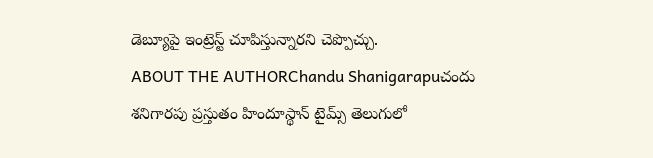డెబ్యూపై ఇంట్రెస్ట్ చూపిస్తున్నారని చెప్పొచ్చు.
ABOUT THE AUTHORChandu Shanigarapuచందు శనిగారపు ప్రస్తుతం హిందూస్థాన్ టైమ్స్ తెలుగులో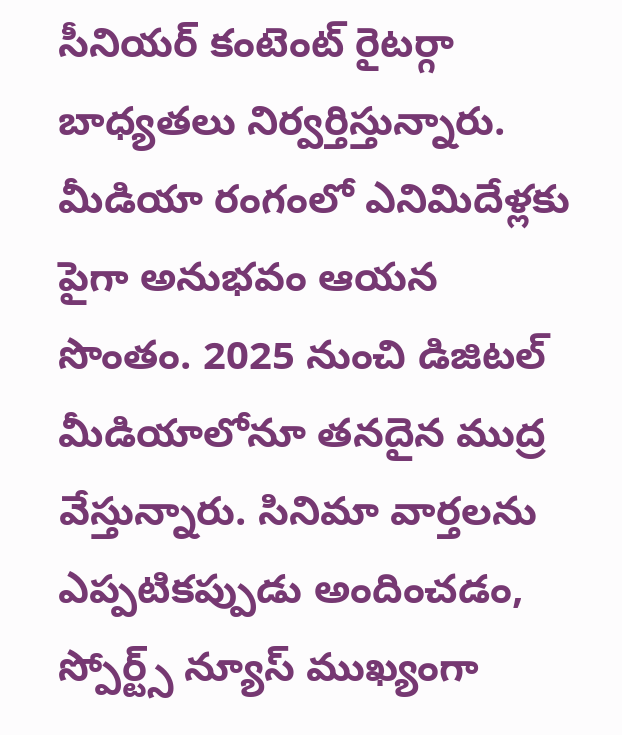సీనియర్ కంటెంట్ రైటర్గా బాధ్యతలు నిర్వర్తిస్తున్నారు. మీడియా రంగంలో ఎనిమిదేళ్లకు పైగా అనుభవం ఆయన సొంతం. 2025 నుంచి డిజిటల్ మీడియాలోనూ తనదైన ముద్ర వేస్తున్నారు. సినిమా వార్తలను ఎప్పటికప్పుడు అందించడం, స్పోర్ట్స్ న్యూస్ ముఖ్యంగా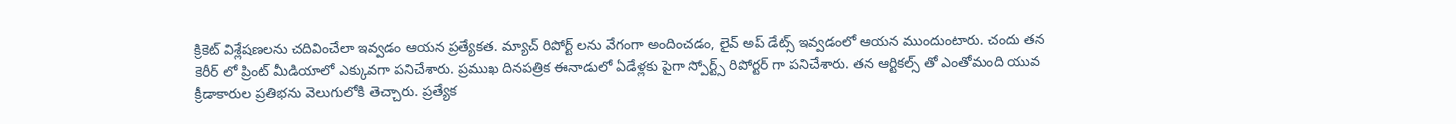క్రికెట్ విశ్లేషణలను చదివించేలా ఇవ్వడం ఆయన ప్రత్యేకత. మ్యాచ్ రిపోర్ట్ లను వేగంగా అందించడం, లైవ్ అప్ డేట్స్ ఇవ్వడంలో ఆయన ముందుంటారు. చందు తన కెరీర్ లో ప్రింట్ మీడియాలో ఎక్కువగా పనిచేశారు. ప్రముఖ దినపత్రిక ఈనాడులో ఏడేళ్లకు పైగా స్పోర్ట్స్ రిపోర్టర్ గా పనిచేశారు. తన ఆర్టికల్స్ తో ఎంతోమంది యువ క్రీడాకారుల ప్రతిభను వెలుగులోకి తెచ్చారు. ప్రత్యేక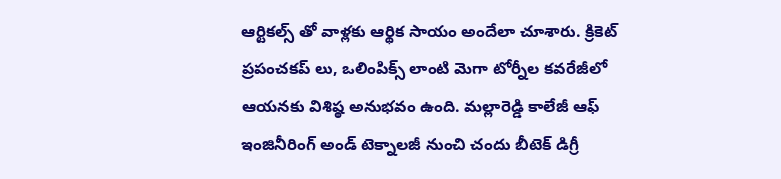ఆర్టికల్స్ తో వాళ్లకు ఆర్థిక సాయం అందేలా చూశారు. క్రికెట్ ప్రపంచకప్ లు, ఒలింపిక్స్ లాంటి మెగా టోర్నీల కవరేజీలో ఆయనకు విశిష్ఠ అనుభవం ఉంది. మల్లారెడ్డి కాలేజీ ఆఫ్ ఇంజినీరింగ్ అండ్ టెక్నాలజీ నుంచి చందు బీటెక్ డిగ్రీ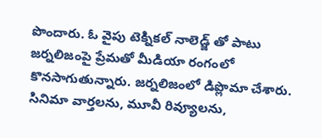పొందారు. ఓ వైపు టెక్నికల్ నాలెడ్జ్ తో పాటు జర్నలిజంపై ప్రేమతో మీడియా రంగంలో కొనసాగుతున్నారు. జర్నలిజంలో డిప్లొమా చేశారు. సినిమా వార్తలను, మూవీ రివ్యూలను,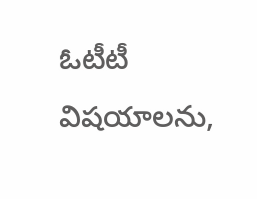ఓటీటీ విషయాలను,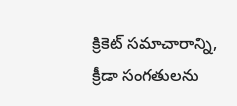క్రికెట్ సమాచారాన్ని, క్రీడా సంగతులను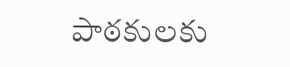పాఠకులకు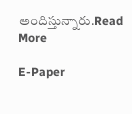అందిస్తున్నారు.Read More

E-Paper